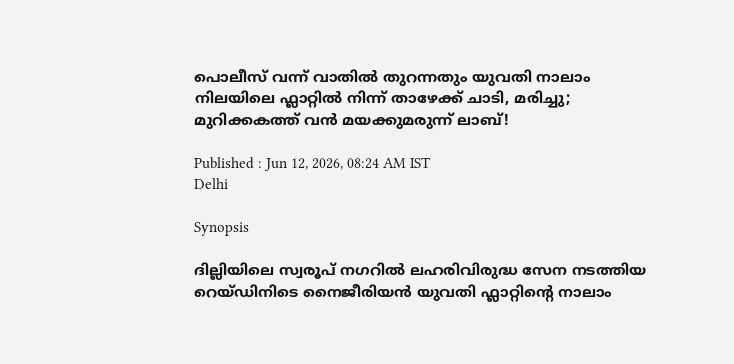പൊലീസ് വന്ന് വാതിൽ തുറന്നതും യുവതി നാലാം നിലയിലെ ഫ്ലാറ്റിൽ നിന്ന് താഴേക്ക് ചാടി, മരിച്ചു; മുറിക്കകത്ത് വൻ മയക്കുമരുന്ന് ലാബ്!

Published : Jun 12, 2026, 08:24 AM IST
Delhi

Synopsis

ദില്ലിയിലെ സ്വരൂപ് നഗറിൽ ലഹരിവിരുദ്ധ സേന നടത്തിയ റെയ്ഡിനിടെ നൈജീരിയൻ യുവതി ഫ്ലാറ്റിൻ്റെ നാലാം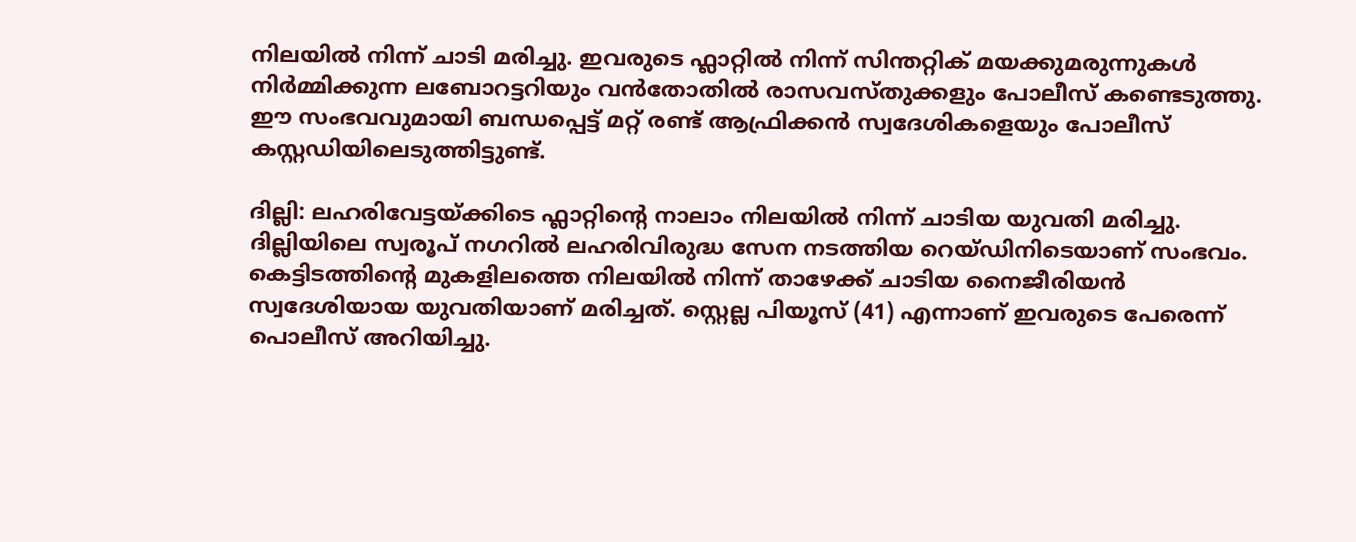നിലയിൽ നിന്ന് ചാടി മരിച്ചു. ഇവരുടെ ഫ്ലാറ്റിൽ നിന്ന് സിന്തറ്റിക് മയക്കുമരുന്നുകൾ നിർമ്മിക്കുന്ന ലബോറട്ടറിയും വൻതോതിൽ രാസവസ്തുക്കളും പോലീസ് കണ്ടെടുത്തു. ഈ സംഭവവുമായി ബന്ധപ്പെട്ട് മറ്റ് രണ്ട് ആഫ്രിക്കൻ സ്വദേശികളെയും പോലീസ് കസ്റ്റഡിയിലെടുത്തിട്ടുണ്ട്.

ദില്ലി: ലഹരിവേട്ടയ്ക്കിടെ ഫ്ലാറ്റിൻ്റെ നാലാം നിലയിൽ നിന്ന് ചാടിയ യുവതി മരിച്ചു. ദില്ലിയിലെ സ്വരൂപ് നഗറിൽ ലഹരിവിരുദ്ധ സേന നടത്തിയ റെയ്ഡിനിടെയാണ് സംഭവം. കെട്ടിടത്തിൻ്റെ മുകളിലത്തെ നിലയിൽ നിന്ന് താഴേക്ക് ചാടിയ നൈജീരിയൻ സ്വദേശിയായ യുവതിയാണ് മരിച്ചത്. സ്റ്റെല്ല പിയൂസ് (41) എന്നാണ് ഇവരുടെ പേരെന്ന് പൊലീസ് അറിയിച്ചു.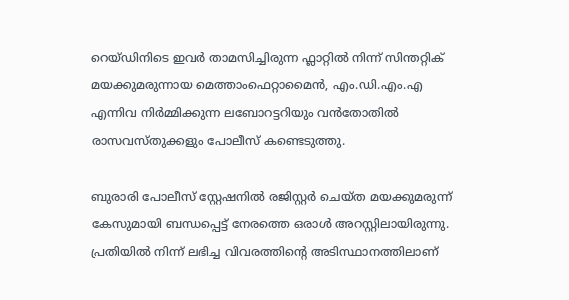റെയ്ഡിനിടെ ഇവർ താമസിച്ചിരുന്ന ഫ്ലാറ്റിൽ നിന്ന് സിന്തറ്റിക് മയക്കുമരുന്നായ മെത്താംഫെറ്റാമൈൻ, എം.ഡി.എം.എ എന്നിവ നിർമ്മിക്കുന്ന ലബോറട്ടറിയും വൻതോതിൽ രാസവസ്തുക്കളും പോലീസ് കണ്ടെടുത്തു.

ബുരാരി പോലീസ് സ്റ്റേഷനിൽ രജിസ്റ്റർ ചെയ്ത മയക്കുമരുന്ന് കേസുമായി ബന്ധപ്പെട്ട് നേരത്തെ ഒരാൾ അറസ്റ്റിലായിരുന്നു. പ്രതിയിൽ നിന്ന് ലഭിച്ച വിവരത്തിൻ്റെ അടിസ്ഥാനത്തിലാണ്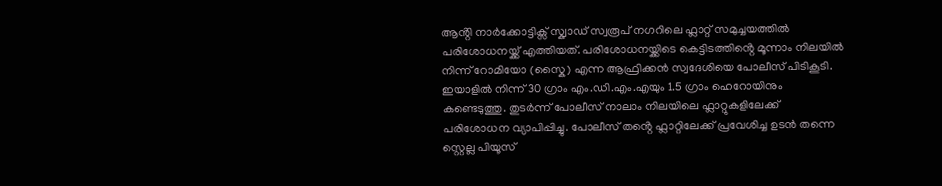ആൻ്റി നാർക്കോട്ടിക്സ് സ്ക്വാഡ് സ്വരൂപ് നഗറിലെ ഫ്ലാറ്റ് സമുച്ചയത്തിൽ പരിശോധനയ്ക്ക് എത്തിയത്. പരിശോധനയ്ക്കിടെ കെട്ടിടത്തിൻ്റെ മൂന്നാം നിലയിൽ നിന്ന് റോമിയോ (സ്കൈ) എന്ന ആഫ്രിക്കൻ സ്വദേശിയെ പോലീസ് പിടികൂടി. ഇയാളിൽ നിന്ന് 30 ഗ്രാം എം.ഡി.എം.എയും 1.5 ഗ്രാം ഹെറോയിനും കണ്ടെടുത്തു. തുടർന്ന് പോലീസ് നാലാം നിലയിലെ ഫ്ലാറ്റുകളിലേക്ക് പരിശോധന വ്യാപിപ്പിച്ചു. പോലീസ് തൻ്റെ ഫ്ലാറ്റിലേക്ക് പ്രവേശിച്ച ഉടൻ തന്നെ സ്റ്റെല്ല പിയൂസ്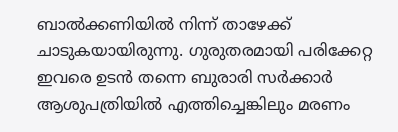ബാൽക്കണിയിൽ നിന്ന് താഴേക്ക് ചാടുകയായിരുന്നു. ഗുരുതരമായി പരിക്കേറ്റ ഇവരെ ഉടൻ തന്നെ ബുരാരി സർക്കാർ ആശുപത്രിയിൽ എത്തിച്ചെങ്കിലും മരണം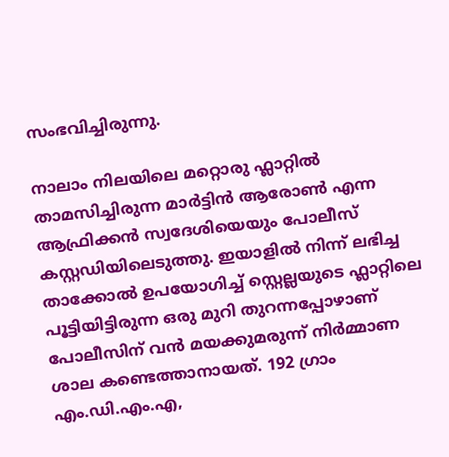സംഭവിച്ചിരുന്നു.

നാലാം നിലയിലെ മറ്റൊരു ഫ്ലാറ്റിൽ താമസിച്ചിരുന്ന മാർട്ടിൻ ആരോൺ എന്ന ആഫ്രിക്കൻ സ്വദേശിയെയും പോലീസ് കസ്റ്റഡിയിലെടുത്തു. ഇയാളിൽ നിന്ന് ലഭിച്ച താക്കോൽ ഉപയോഗിച്ച് സ്റ്റെല്ലയുടെ ഫ്ലാറ്റിലെ പൂട്ടിയിട്ടിരുന്ന ഒരു മുറി തുറന്നപ്പോഴാണ് പോലീസിന് വൻ മയക്കുമരുന്ന് നിർമ്മാണ ശാല കണ്ടെത്താനായത്. 192 ഗ്രാം എം.ഡി.എം.എ,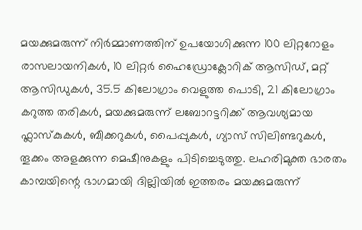മയക്കുമരുന്ന് നിർമ്മാണത്തിന് ഉപയോഗിക്കുന്ന 100 ലിറ്ററോളം രാസലായനികൾ, 10 ലിറ്റർ ഹൈഡ്രോക്ലോറിക് ആസിഡ്, മറ്റ് ആസിഡുകൾ, 35.5 കിലോഗ്രാം വെളുത്ത പൊടി, 21 കിലോഗ്രാം കറുത്ത തരികൾ, മയക്കുമരുന്ന് ലബോറട്ടറിക്ക് ആവശ്യമായ ഫ്ലാസ്കുകൾ, ബീക്കറുകൾ, പൈപ്പുകൾ, ഗ്യാസ് സിലിണ്ടറുകൾ, തൂക്കം അളക്കുന്ന മെഷീനുകളും പിടിച്ചെടുത്തു. ലഹരിമുക്ത ഭാരതം കാമ്പയിന്റെ ഭാഗമായി ദില്ലിയിൽ ഇത്തരം മയക്കുമരുന്ന്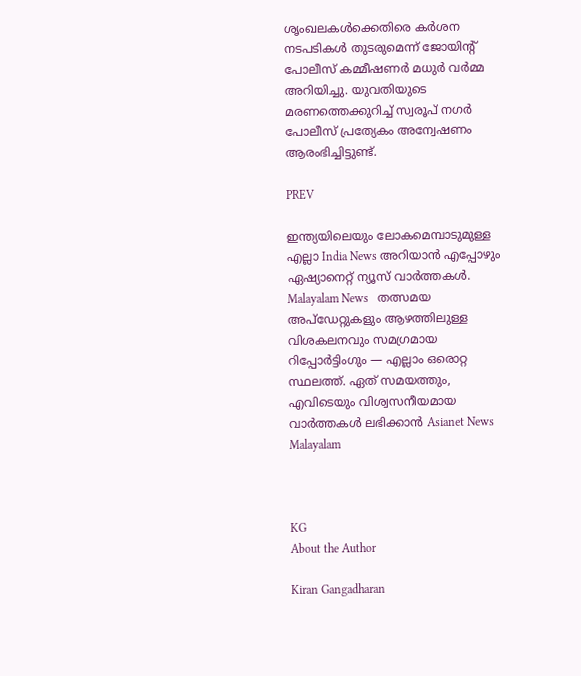ശൃംഖലകൾക്കെതിരെ കർശന നടപടികൾ തുടരുമെന്ന് ജോയിൻ്റ് പോലീസ് കമ്മീഷണർ മധുർ വർമ്മ അറിയിച്ചു. യുവതിയുടെ മരണത്തെക്കുറിച്ച് സ്വരൂപ് നഗർ പോലീസ് പ്രത്യേകം അന്വേഷണം ആരംഭിച്ചിട്ടുണ്ട്.

PREV

ഇന്ത്യയിലെയും ലോകമെമ്പാടുമുള്ള എല്ലാ India News അറിയാൻ എപ്പോഴും ഏഷ്യാനെറ്റ് ന്യൂസ് വാർത്തകൾ. Malayalam News   തത്സമയ അപ്‌ഡേറ്റുകളും ആഴത്തിലുള്ള വിശകലനവും സമഗ്രമായ റിപ്പോർട്ടിംഗും — എല്ലാം ഒരൊറ്റ സ്ഥലത്ത്. ഏത് സമയത്തും, എവിടെയും വിശ്വസനീയമായ വാർത്തകൾ ലഭിക്കാൻ Asianet News Malayalam



KG
About the Author

Kiran Gangadharan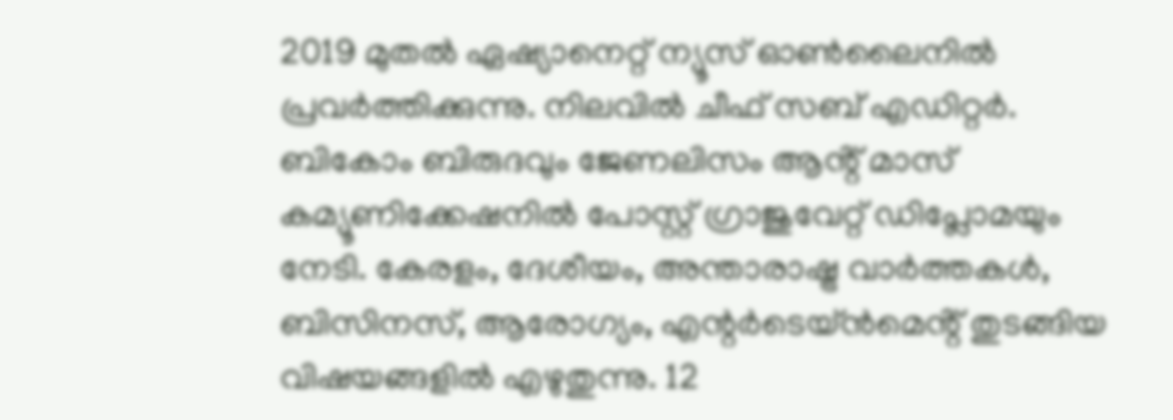2019 മുതല്‍ ഏഷ്യാനെറ്റ് ന്യൂസ് ഓണ്‍ലൈനില്‍ പ്രവര്‍ത്തിക്കുന്നു. നിലവില്‍ ചീഫ് സബ് എഡിറ്റർ. ബികോം ബിരുദവും ജേണലിസം ആൻ്റ് മാസ് കമ്യൂണിക്കേഷനിൽ പോസ്റ്റ് ഗ്രാജുവേറ്റ് ഡിപ്ലോമയും നേടി. കേരളം, ദേശീയം, അന്താരാഷ്ട്ര വാര്‍ത്തകള്‍, ബിസിനസ്, ആരോഗ്യം, എന്റർടെയ്ൻമെൻ്റ് തുടങ്ങിയ വിഷയങ്ങളില്‍ എഴുതുന്നു. 12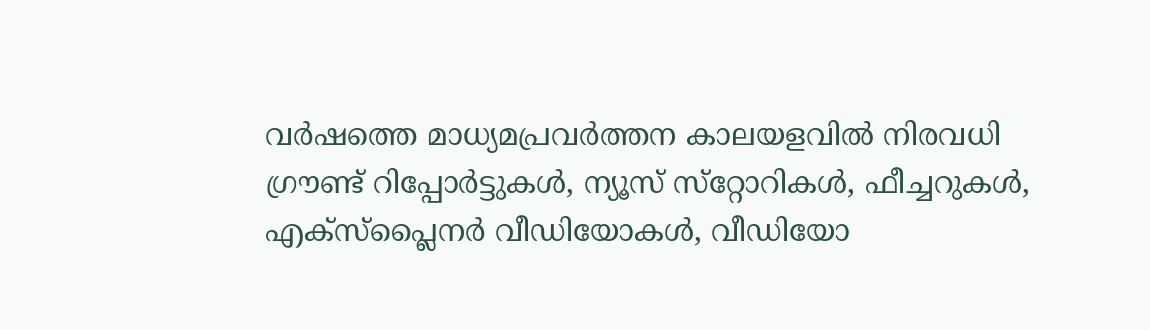വര്‍ഷത്തെ മാധ്യമപ്രവര്‍ത്തന കാലയളവില്‍ നിരവധി ഗ്രൗണ്ട് റിപ്പോര്‍ട്ടുകള്‍, ന്യൂസ് സ്‌റ്റോറികള്‍, ഫീച്ചറുകള്‍, എക്‌സ്‌പ്ലൈന‍ർ വീഡിയോകൾ, വീഡിയോ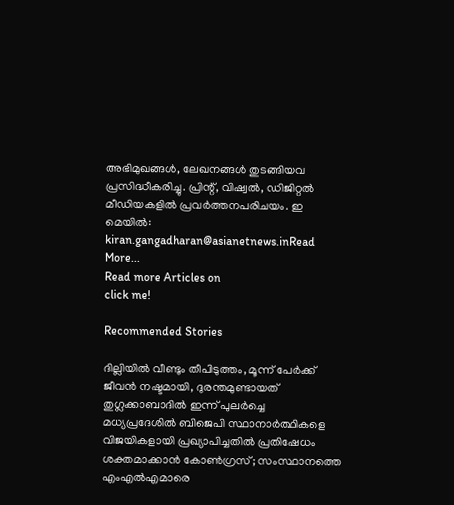അഭിമുഖങ്ങള്‍, ലേഖനങ്ങള്‍ തുടങ്ങിയവ പ്രസിദ്ധീകരിച്ചു. പ്രിന്റ്, വിഷ്വല്‍, ഡിജിറ്റല്‍ മീഡിയകളില്‍ പ്രവര്‍ത്തനപരിചയം. ഇ മെയില്‍: kiran.gangadharan@asianetnews.inRead More...
Read more Articles on
click me!

Recommended Stories

ദില്ലിയിൽ വീണ്ടും തീപിടുത്തം, മൂന്ന് പേർക്ക് ജീവൻ നഷ്ടമായി, ദുരന്തമുണ്ടായത് തുഗ്ലക്കാബാദിൽ ഇന്ന് പുലർച്ചെ
മധ്യപ്രദേശിൽ ബിജെപി സ്ഥാനാർത്ഥികളെ വിജയികളായി പ്രഖ്യാപിച്ചതിൽ പ്രതിഷേധം ശക്തമാക്കാൻ കോൺഗ്രസ്; സംസ്ഥാനത്തെ എംഎൽഎമാരെ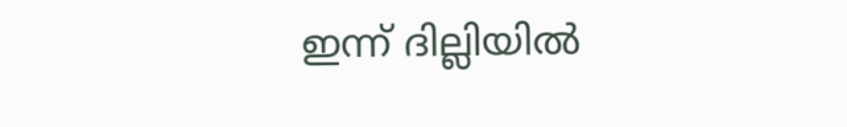ഇന്ന് ദില്ലിയിൽ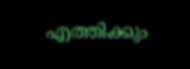എത്തിക്കും